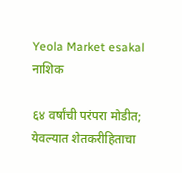Yeola Market esakal
नाशिक

६४ वर्षांची परंपरा मोडीत; येवल्यात शेतकरीहिताचा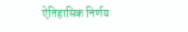ऐतिहासिक निर्णय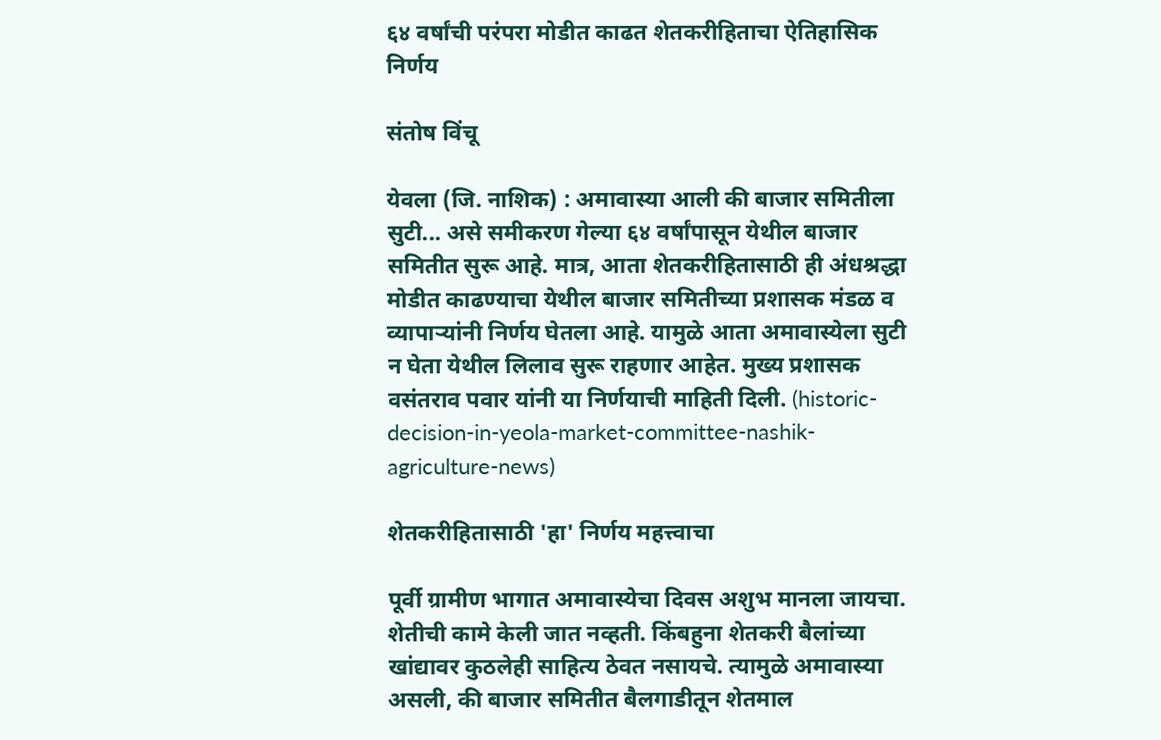६४ वर्षांची परंपरा मोडीत काढत शेतकरीहिताचा ऐतिहासिक निर्णय

संतोष विंचू

येवला (जि. नाशिक) : अमावास्या आली की बाजार समितीला सुटी... असे समीकरण गेल्या ६४ वर्षांपासून येथील बाजार समितीत सुरू आहे. मात्र, आता शेतकरीहितासाठी ही अंधश्रद्धा मोडीत काढण्याचा येथील बाजार समितीच्या प्रशासक मंडळ व व्यापाऱ्यांनी निर्णय घेतला आहे. यामुळे आता अमावास्येला सुटी न घेता येथील लिलाव सुरू राहणार आहेत. मुख्य प्रशासक वसंतराव पवार यांनी या निर्णयाची माहिती दिली. (historic-decision-in-yeola-market-committee-nashik-agriculture-news)

शेतकरीहितासाठी 'हा' निर्णय महत्त्वाचा

पूर्वी ग्रामीण भागात अमावास्येचा दिवस अशुभ मानला जायचा. शेतीची कामे केली जात नव्हती. किंबहुना शेतकरी बैलांच्या खांद्यावर कुठलेही साहित्य ठेवत नसायचे. त्यामुळे अमावास्या असली, की बाजार समितीत बैलगाडीतून शेतमाल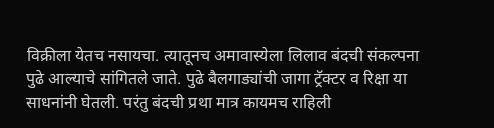विक्रीला येतच नसायचा. त्यातूनच अमावास्येला लिलाव बंदची संकल्पना पुढे आल्याचे सांगितले जाते. पुढे बैलगाड्यांची जागा ट्रॅक्टर व रिक्षा या साधनांनी घेतली. परंतु बंदची प्रथा मात्र कायमच राहिली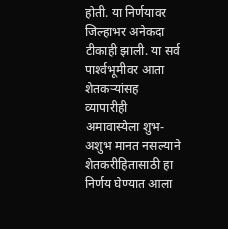होती. या निर्णयावर जिल्हाभर अनेकदा टीकाही झाली. या सर्व पार्श्‍वभूमीवर आता शेतकऱ्यांसह व्यापारीही अमावास्येला शुभ-अशुभ मानत नसल्याने शेतकरीहितासाठी हा निर्णय घेण्यात आला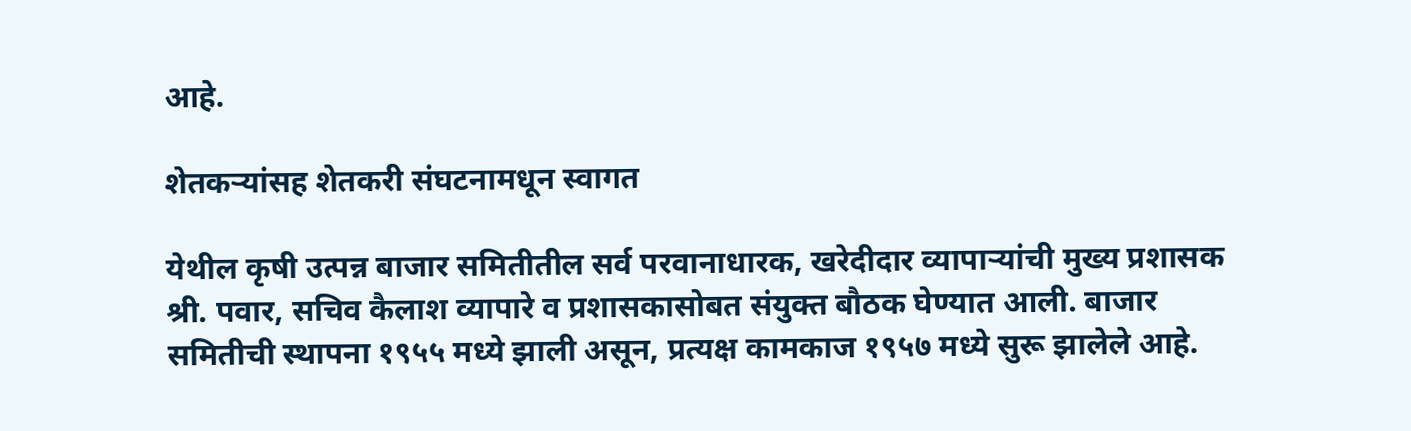आहे.

शेतकऱ्यांसह शेतकरी संघटनामधून स्वागत

येथील कृषी उत्पन्न बाजार समितीतील सर्व परवानाधारक, खरेदीदार व्यापाऱ्यांची मुख्य प्रशासक श्री. पवार, सचिव कैलाश व्यापारे व प्रशासकासोबत संयुक्त बौठक घेण्यात आली. बाजार समितीची स्थापना १९५५ मध्ये झाली असून, प्रत्यक्ष कामकाज १९५७ मध्ये सुरू झालेले आहे.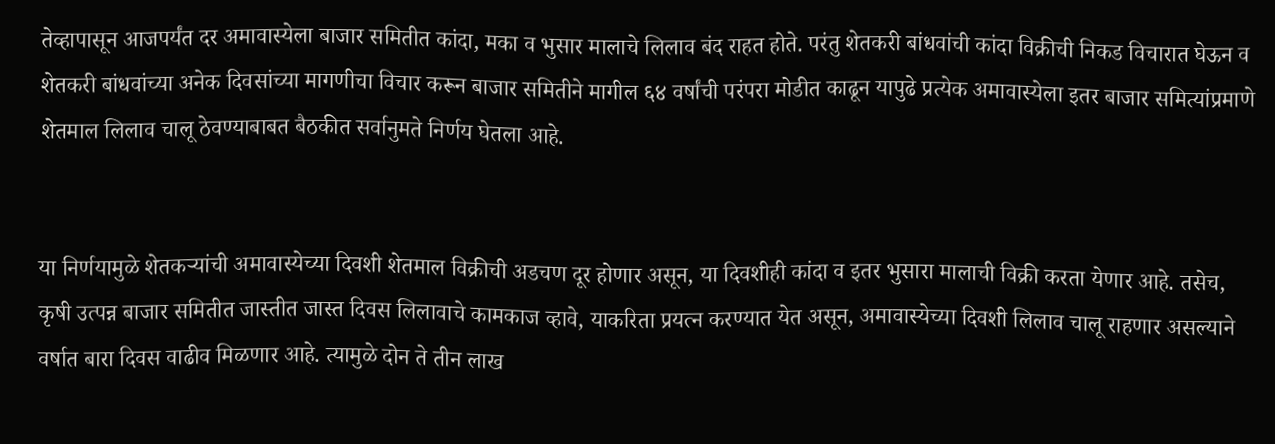तेव्हापासून आजपर्यंत दर अमावास्येला बाजार समितीत कांदा, मका व भुसार मालाचे लिलाव बंद राहत होते. परंतु शेतकरी बांधवांची कांदा विक्रीची निकड विचारात घेऊन व शेतकरी बांधवांच्या अनेक दिवसांच्या मागणीचा विचार करून बाजार समितीने मागील ६४ वर्षांची परंपरा मोडीत काढून यापुढे प्रत्येक अमावास्येला इतर बाजार समित्यांप्रमाणे शेतमाल लिलाव चालू ठेवण्याबाबत बैठकीत सर्वानुमते निर्णय घेतला आहे.


या निर्णयामुळे शेतकऱ्यांची अमावास्येच्या दिवशी शेतमाल विक्रीची अडचण दूर होणार असून, या दिवशीही कांदा व इतर भुसारा मालाची विक्री करता येणार आहे. तसेच, कृषी उत्पन्न बाजार समितीत जास्तीत जास्त दिवस लिलावाचे कामकाज व्हावे, याकरिता प्रयत्न करण्यात येत असून, अमावास्येच्या दिवशी लिलाव चालू राहणार असल्याने वर्षात बारा दिवस वाढीव मिळणार आहे. त्यामुळे दोन ते तीन लाख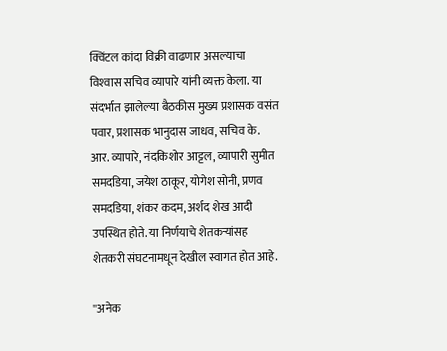क्विंटल कांदा विक्री वाढणार असल्याचा विश्‍वास सचिव व्यापारे यांनी व्यक्त केला. या संदर्भात झालेल्या बैठकीस मुख्य प्रशासक वसंत पवार, प्रशासक भानुदास जाधव, सचिव के. आर. व्यापारे, नंदकिशोर आट्टल, व्यापारी सुमीत समदडिया, जयेश ठाकूर, योगेश सोनी, प्रणव समदडिया, शंकर कदम, अर्शद शेख आदी उपस्थित होते. या निर्णयाचे शेतकऱ्यांसह शेतकरी संघटनामधून देखील स्वागत होत आहे.

''अनेक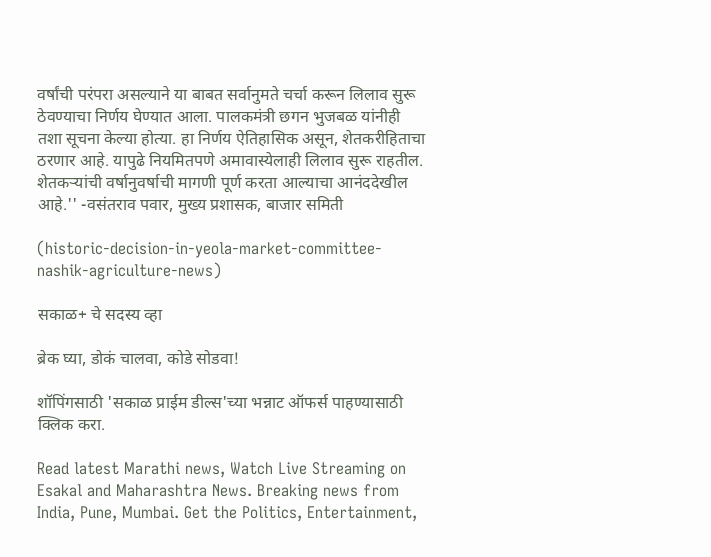वर्षांची परंपरा असल्याने या बाबत सर्वानुमते चर्चा करून लिलाव सुरू ठेवण्याचा निर्णय घेण्यात आला. पालकमंत्री छगन भुजबळ यांनीही तशा सूचना केल्या होत्या. हा निर्णय ऐतिहासिक असून, शेतकरीहिताचा ठरणार आहे. यापुढे नियमितपणे अमावास्येलाही लिलाव सुरू राहतील. शेतकऱ्यांची वर्षानुवर्षाची मागणी पूर्ण करता आल्याचा आनंददेखील आहे.'' -वसंतराव पवार, मुख्य प्रशासक, बाजार समिती

(historic-decision-in-yeola-market-committee-nashik-agriculture-news)

सकाळ+ चे सदस्य व्हा

ब्रेक घ्या, डोकं चालवा, कोडे सोडवा!

शॉपिंगसाठी 'सकाळ प्राईम डील्स'च्या भन्नाट ऑफर्स पाहण्यासाठी क्लिक करा.

Read latest Marathi news, Watch Live Streaming on Esakal and Maharashtra News. Breaking news from India, Pune, Mumbai. Get the Politics, Entertainment,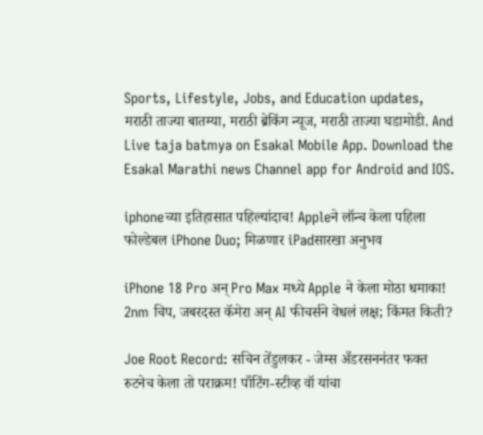Sports, Lifestyle, Jobs, and Education updates, मराठी ताज्या बातम्या, मराठी ब्रेकिंग न्यूज, मराठी ताज्या घडामोडी. And Live taja batmya on Esakal Mobile App. Download the Esakal Marathi news Channel app for Android and IOS.

iphoneच्या इतिहासात पहिल्यांदाच! Appleने लॉन्च केला पहिला फोल्डेबल iPhone Duo; मिळणार iPadसारखा अनुभव

iPhone 18 Pro अन् Pro Max मध्ये Apple ने केला मोठा धमाका! 2nm चिप, जबरदस्त कॅमेरा अन् AI फीचर्सने वेधलं लक्ष; किंमत किती?

Joe Root Record: सचिन तेंडुलकर - जेम्स अँडरसननंतर फक्त रुटनेच केला तो पराक्रम! पाँटिंग-स्टीव्ह वॉ यांचा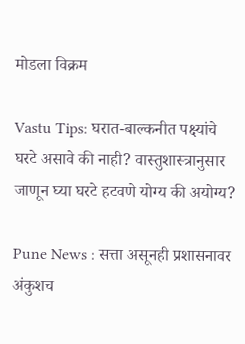मोडला विक्रम

Vastu Tips: घरात-बाल्कनीत पक्ष्यांचे घरटे असावे की नाही? वास्तुशास्त्रानुसार जाणून घ्या घरटे हटवणे योग्य की अयोग्य?

Pune News : सत्ता असूनही प्रशासनावर अंकुशच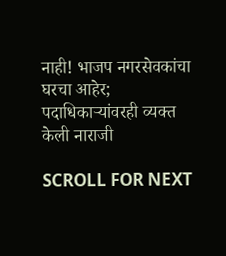नाही! भाजप नगरसेवकांचा घरचा आहेर; पदाधिकाऱ्यांवरही व्यक्त केली नाराजी

SCROLL FOR NEXT